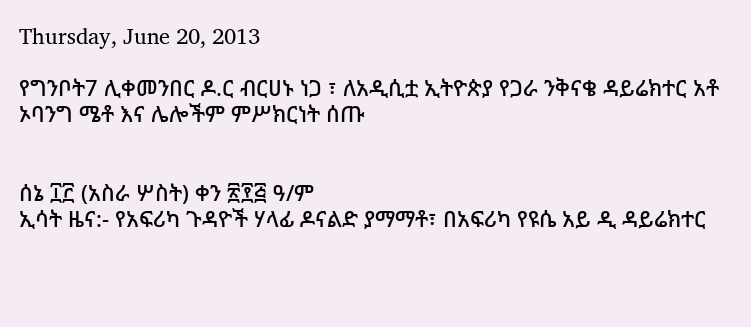Thursday, June 20, 2013

የግንቦት7 ሊቀመንበር ዶ.ር ብርሀኑ ነጋ ፣ ለአዲሲቷ ኢትዮጵያ የጋራ ንቅናቄ ዳይሬክተር አቶ ኦባንግ ሜቶ እና ሌሎችም ምሥክርነት ሰጡ


ሰኔ ፲፫ (አስራ ሦስት) ቀን ፳፻፭ ዓ/ም
ኢሳት ዜና:- የአፍሪካ ጉዳዮች ሃላፊ ዶናልድ ያማማቶ፣ በአፍሪካ የዩሴ አይ ዲ ዳይሬክተር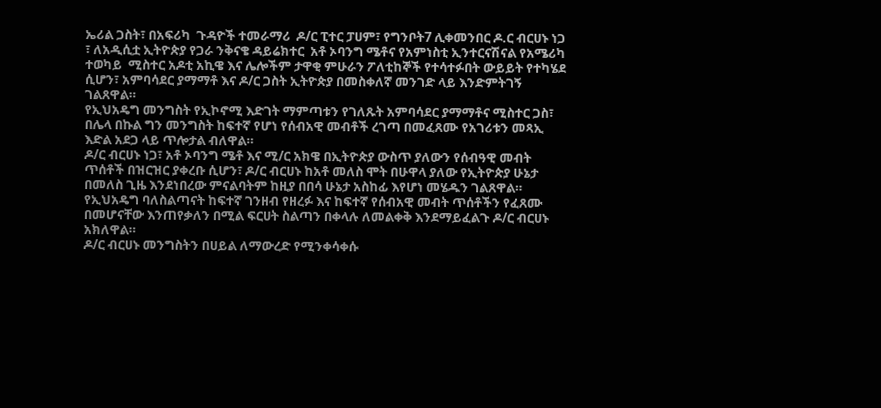ኤሪል ጋስት፣ በአፍሪካ  ጉዳዮች ተመራማሪ  ዶ/ር ፒተር ፓሀም፣ የግንቦት7 ሊቀመንበር ዶ.ር ብርሀኑ ነጋ ፣ ለአዲሲቷ ኢትዮጵያ የጋራ ንቅናቄ ዳይሬክተር  አቶ ኦባንግ ሜቶና የአምነስቲ ኢንተርናሽናል የአሜሪካ ተወካይ  ሚስተር አዶቲ አኪዌ እና ሌሎችም ታዋቂ ምሁራን ፖለቲከኞች የተሳተፉበት ውይይት የተካሄደ ሲሆን፣ አምባሳደር ያማማቶ እና ዶ/ር ጋስት ኢትዮጵያ በመስቀለኛ መንገድ ላይ እንድምትገኝ ገልጸዋል።
የኢህአዴግ መንግስት የኢኮኖሚ እድገት ማምጣቱን የገለጹት አምባሳደር ያማማቶና ሚስተር ጋስ፣  በሌላ በኩል ግን መንግስት ከፍተኛ የሆነ የሰብአዊ መብቶች ረገጣ በመፈጸሙ የአገሪቱን መጻኢ እድል አደጋ ላይ ጥሎታል ብለዋል።
ዶ/ር ብርሀኑ ነጋ፣ አቶ ኦባንግ ሜቶ እና ሚ/ር አክዌ በኢትዮጵያ ውስጥ ያለውን የሰብዓዊ መብት ጥሰቶች በዝርዝር ያቀረቡ ሲሆን፣ ዶ/ር ብርሀኑ ከአቶ መለስ ሞት በሁዋላ ያለው የኢትዮጵያ ሁኔታ በመለስ ጊዜ እንደነበረው ምናልባትም ከዚያ በበሳ ሁኔታ አስከፊ እየሆነ መሄዱን ገልጸዋል። የኢህአዴግ ባለስልጣናት ከፍተኛ ገንዘብ የዘረፉ እና ከፍተኛ የሰብአዊ መብት ጥሰቶችን የፈጸሙ በመሆናቸው እንጠየቃለን በሚል ፍርሀት ስልጣን በቀላሉ ለመልቀቅ እንደማይፈልጉ ዶ/ር ብርሀኑ አክለዋል።
ዶ/ር ብርሀኑ መንግስትን በሀይል ለማውረድ የሚንቀሳቀሱ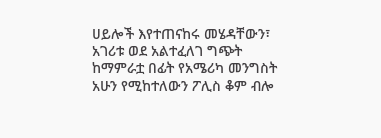ሀይሎች እየተጠናከሩ መሄዳቸውን፣ አገሪቱ ወደ አልተፈለገ ግጭት ከማምራቷ በፊት የአሜሪካ መንግስት አሁን የሚከተለውን ፖሊስ ቆም ብሎ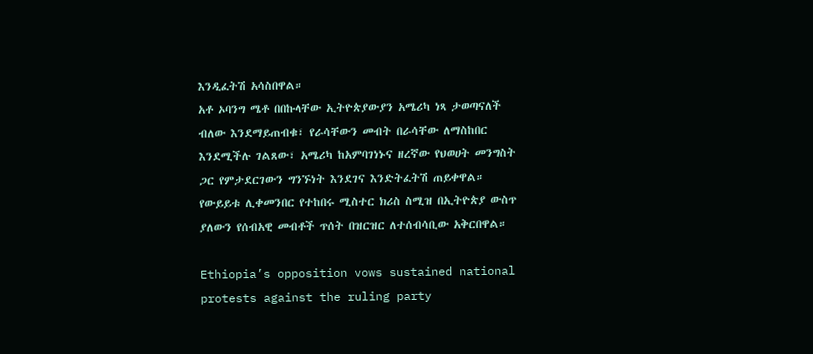እንዲፈትሽ አሳስበዋል።
አቶ ኦባንግ ሜቶ በበኩላቸው ኢትዮጵያውያን አሜሪካ ነጻ ታወጣናለች ብለው እንደማይጠብቁ፣ የራሳቸውን መብት በራሳቸው ለማስከበር እንደሚችሉ ገልጸው፣ አሜሪካ ከአምባገነኑና ዘረኛው የህወሀት መንግስት ጋር የምታደርገውን ግንኙነት እንደገና እንድትፈትሽ ጠይቀዋል።
የውይይቱ ሊቀመንበር የተከበሩ ሚስተር ክሪስ ስሚዝ በኢትዮጵያ ውስጥ ያለውን የሰብአዊ መብቶች ጥሰት በዝርዝር ለተሰብሳቢው አቅርበዋል።

Ethiopia’s opposition vows sustained national protests against the ruling party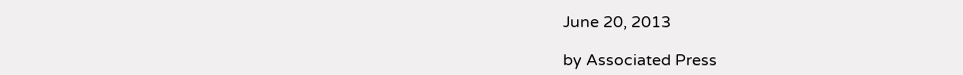June 20, 2013

by Associated Press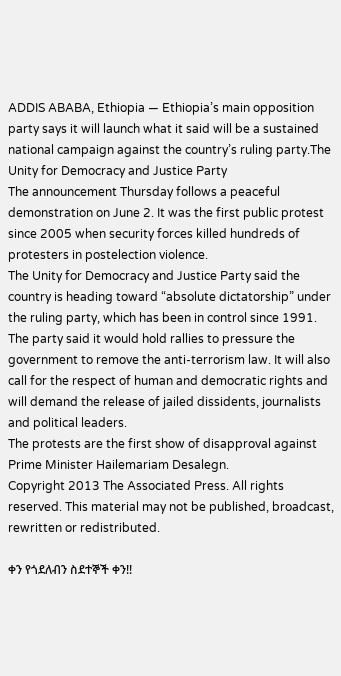ADDIS ABABA, Ethiopia — Ethiopia’s main opposition party says it will launch what it said will be a sustained national campaign against the country’s ruling party.The Unity for Democracy and Justice Party
The announcement Thursday follows a peaceful demonstration on June 2. It was the first public protest since 2005 when security forces killed hundreds of protesters in postelection violence.
The Unity for Democracy and Justice Party said the country is heading toward “absolute dictatorship” under the ruling party, which has been in control since 1991.
The party said it would hold rallies to pressure the government to remove the anti-terrorism law. It will also call for the respect of human and democratic rights and will demand the release of jailed dissidents, journalists and political leaders.
The protests are the first show of disapproval against Prime Minister Hailemariam Desalegn.
Copyright 2013 The Associated Press. All rights reserved. This material may not be published, broadcast, rewritten or redistributed.

ቀን የጎደለብን ስደተኞች ቀን!!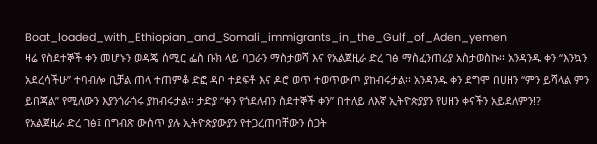Boat_loaded_with_Ethiopian_and_Somali_immigrants_in_the_Gulf_of_Aden_yemen
ዛሬ የስደተኞች ቀን መሆኑን ወዳጄ ሰሚር ፌስ ቡክ ላይ ባጋራን ማስታወሻ እና የአልጀዚራ ድረ ገፅ ማስፈንጠሪያ አስታወስኩ፡፡ አንዳንዱ ቀን “እንኳን አደረሳችሁ” ተባብሎ ቢቻል ጠላ ተጠምቆ ድፎ ዳቦ ተደፍቶ እና ዶሮ ወጥ ተወጥውጦ ያከብሩታል፡፡ አንዳንዱ ቀን ደግሞ በሀዘን “ምን ይሻላል ምን ይበጃል” የሚለውን እያንጎራጎሩ ያከብሩታል፡፡ ታድያ “ቀን የጎደለብን ስደተኞች ቀን” በተለይ ለእኛ ኢትዮጵያያን የሀዘን ቀናችን አይደለምን!?
የአልጀዚራ ድረ ገፅ፤ በግብጽ ውስጥ ያሉ ኢትዮጵያውያን የተጋረጠባቸውን ስጋት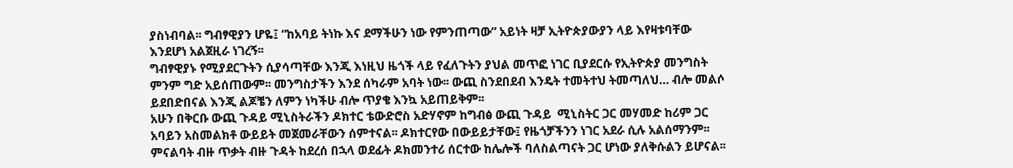ያስነብባል፡፡ ግብፃዊያን ሆዬ፤ “ከአባይ ትነኩ እና ደማችሁን ነው የምንጠጣው” አይነት ዛቻ ኢትዮጵያውያን ላይ እየዛቱባቸው እንደሆነ አልጀዚራ ነገረኝ፡፡
ግብፃዊያኑ የሚያደርጉትን ሲያሳጣቸው እንጂ እነዚህ ዜጎች ላይ የፈለጉትን ያህል መጥፎ ነገር ቢያደርሱ የኢትዮጵያ መንግስት ምንም ግድ አይሰጠውም፡፡ መንግስታችን እንደ ሰካራም አባት ነው፡፡ ውጪ ስንደበደብ እንዴት ተመትተህ ትመጣለህ… ብሎ መልሶ ይደበድበናል እንጂ ልጆቼን ለምን ነካችሁ ብሎ ጥያቄ እንኳ አይጠይቅም፡፡
አሁን በቅርቡ ውጪ ጉዳይ ሚኒስትራችን ዶክተር ቴውድሮስ አድሃኖም ከግብፅ ውጪ ጉዳይ  ሚኒስትር ጋር መሃመድ ከሪም ጋር አባይን አስመልክቶ ውይይት መጀመራቸውን ሰምተናል፡፡ ዶክተርየው በውይይታቸው፤ የዜጎቻችንን ነገር አደራ ሲሉ አልሰማንም፡፡ ምናልባት ብዙ ጥቃት ብዙ ጉዳት ከደረሰ በኋላ ወደፊት ዶክመንተሪ ሰርተው ከሌሎች ባለስልጣናት ጋር ሆነው ያለቅሱልን ይሆናል፡፡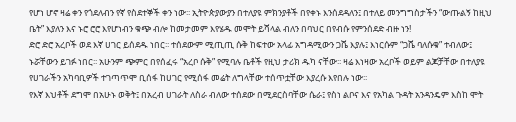የሆነ ሆኖ ዛሬ ቀን የጎደለብን የኛ የስደተኞች ቀን ነው፡፡ ኢትዮጵያውያን በተለያዩ ምክንያቶች በየቀኑ እንሰደዳለን፤ በተለይ መንግግስታችን “ውጡልኝ ከዚህ ቤት” እያለን እና ኑሮ ሮሮ እየሆነብን ቁጭ ብሎ ከመታመም እየሄዱ መሞት ይሻላል ብለን በባህር በየብሱ የምንሰደድ ብዙ ነን!
ድሮ ድሮ አረቦች ወደ እኛ ሀገር ይሰደዱ ነበር፡፡ ተሰደውም ሚጢጢ ሱቅ ከፍተው አላፊ አግዳሚውን ጋሼ እያሉ፤ እነርሱም “ጋሼ ባለሱቁ” ተብለው፤ ኑሯቸውን ይገፉ ነበር፡፡ አሁንም ጭምር በየሰፈሩ “አረቦ ሱቅ” የሚባሉ ቤቶች የዚህ ታሪክ ዱካ ናቸው፡፡ ዛሬ እነዛው አረቦች ወይም ልጆቻቸው በተለያዩ የሀገራችን አካባቢዎች ተገጣጥሞ ቢሰፋ ከሀገር የሚሰፋ መሬት ለግላቸው ተሰጥቷቸው እያረሱ እየበሉ ነው፡፡
የእኛ እህቶች ደግሞ በአሁኑ ወቅት፤ በአረብ ሀገራት ለስራ ብለው ተሰደው በሚደርስባቸው ሴራ፤ የስነ ልቦና እና የአካል ጉዳት አንዳንዴም እስከ ሞት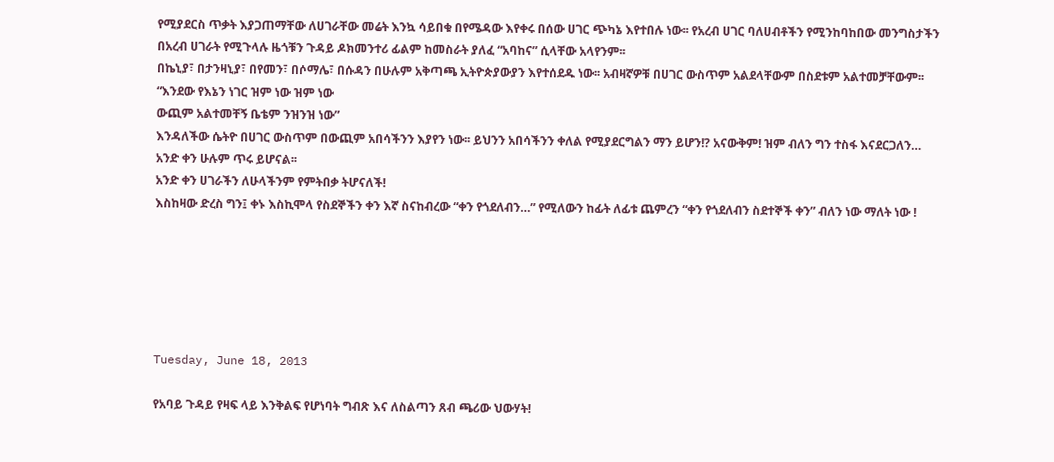የሚያደርስ ጥቃት እያጋጠማቸው ለሀገራቸው መሬት እንኳ ሳይበቁ በየሜዳው እየቀሩ በሰው ሀገር ጭካኔ እየተበሉ ነው፡፡ የአረብ ሀገር ባለሀብቶችን የሚንከባከበው መንግስታችን በአረብ ሀገራት የሚጉላሉ ዜጎቹን ጉዳይ ዶክመንተሪ ፊልም ከመስራት ያለፈ “አባከና” ሲላቸው አላየንም፡፡
በኬኒያ፣ በታንዛኒያ፣ በየመን፣ በሶማሌ፣ በሱዳን በሁሉም አቅጣጫ ኢትዮጵያውያን እየተሰደዱ ነው፡፡ አብዛኛዎቹ በሀገር ውስጥም አልደላቸውም በስደቱም አልተመቻቸውም፡፡
“እንደው የእኔን ነገር ዝም ነው ዝም ነው
ውጪም አልተመቸኝ ቤቴም ንዝንዝ ነው”
እንዳለችው ሴትዮ በሀገር ውስጥም በውጪም አበሳችንን እያየን ነው፡፡ ይህንን አበሳችንን ቀለል የሚያደርግልን ማን ይሆን!? አናውቅም! ዝም ብለን ግን ተስፋ እናደርጋለን…
አንድ ቀን ሁሉም ጥሩ ይሆናል፡፡
አንድ ቀን ሀገራችን ለሁላችንም የምትበቃ ትሆናለች!
እስከዛው ድረስ ግን፤ ቀኑ እስኪሞላ የስደኞችን ቀን እኛ ስናከብረው “ቀን የጎደለብን…” የሚለውን ከፊት ለፊቱ ጨምረን “ቀን የጎደለብን ስደተኞች ቀን” ብለን ነው ማለት ነው !






Tuesday, June 18, 2013

የአባይ ጉዳይ የዛፍ ላይ እንቅልፍ የሆነባት ግብጽ እና ለስልጣን ጸብ ጫሪው ህውሃት!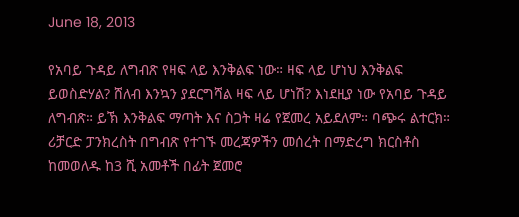June 18, 2013

የአባይ ጉዳይ ለግብጽ የዛፍ ላይ እንቅልፍ ነው። ዛፍ ላይ ሆነህ እንቅልፍ ይወስድሃል? ሸለብ እንኳን ያደርግሻል ዛፍ ላይ ሆነሽ? እነደዚያ ነው የአባይ ጉዳይ ለግብጽ። ይኽ እንቅልፍ ማጣት እና ስጋት ዛሬ የጀመረ አይደለም። ባጭሩ ልተርክ። ሪቻርድ ፓንክረስት በግብጽ የተገኙ መረጃዎችን መሰረት በማድረግ ክርስቶስ ከመወለዱ ከ3 ሺ አመቶች በፊት ጀመሮ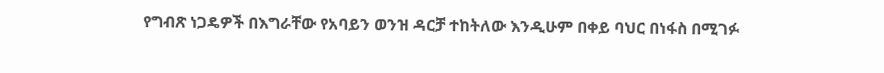የግብጽ ነጋዴዎች በእግራቸው የአባይን ወንዝ ዳርቻ ተከትለው እንዲሁም በቀይ ባህር በነፋስ በሚገፉ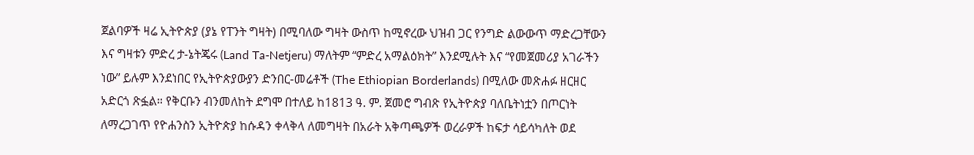ጀልባዎች ዛሬ ኢትዮጵያ (ያኔ የፐንት ግዛት) በሚባለው ግዛት ውስጥ ከሚኖረው ህዝብ ጋር የንግድ ልውውጥ ማድረጋቸውን እና ግዛቱን ምድረ ታ-ኔትጄሩ (Land Ta-Netjeru) ማለትም “ምድረ አማልዕክት” እንደሚሉት እና “የመጀመሪያ አገራችን ነው” ይሉም እንደነበር የኢትዮጵያውያን ድንበር-መሬቶች (The Ethiopian Borderlands) በሚለው መጽሐፉ ዘርዘር አድርጎ ጽፏል። የቅርቡን ብንመለከት ደግሞ በተለይ ከ1813 ዓ. ም. ጀመሮ ግብጽ የኢትዮጵያ ባለቤትነቷን በጦርነት ለማረጋገጥ የዮሐንስን ኢትዮጵያ ከሱዳን ቀላቅላ ለመግዛት በአራት አቅጣጫዎች ወረራዎች ከፍታ ሳይሳካለት ወደ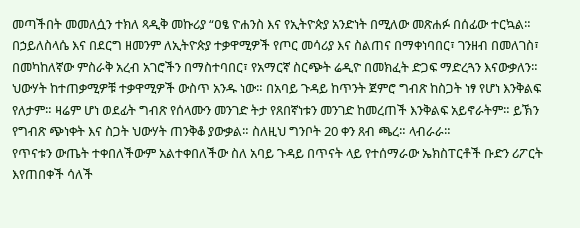መጣችበት መመለሷን ተክለ ጻዲቅ መኩሪያ “ዐፄ ዮሐንስ እና የኢትዮጵያ አንድነት በሚለው መጽሐፉ በሰፊው ተርኳል። በኃይለስላሴ እና በደርግ ዘመንም ለኢትዮጵያ ተቃዋሚዎች የጦር መሳሪያ እና ስልጠና በማቀነባበር፣ ገንዘብ በመለገስ፣ በመካከለኛው ምስራቅ አረብ አገሮችን በማስተባበር፣ የአማርኛ ስርጭት ሬዲዮ በመክፈት ድጋፍ ማድረጓን እናውቃለን። ህውሃት ከተጠቃሚዎቹ ተቃዋሚዎች ውስጥ አንዱ ነው። በአባይ ጉዳይ ከጥንት ጀምሮ ግብጽ ከስጋት ነፃ የሆነ እንቅልፍ የለታም። ዛሬም ሆነ ወደፊት ግብጽ የሰላሙን መንገድ ትታ የጸበኛነቱን መንገድ ከመረጠች እንቅልፍ አይኖራትም። ይኽን የግብጽ ጭነቀት እና ስጋት ህውሃት ጠንቅቆ ያውቃል። ስለዚህ ግንቦት 20 ቀን ጸብ ጫረ። ላብራራ።
የጥናቱን ውጤት ተቀበለችውም አልተቀበለችው ስለ አባይ ጉዳይ በጥናት ላይ የተሰማራው ኤክስፐርቶች ቡድን ሪፖርት እየጠበቀች ሳለች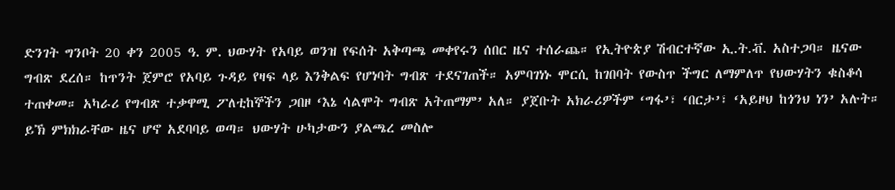ድንገት ግንቦት 20 ቀን 2005 ዓ. ም. ህውሃት የአባይ ወንዝ የፍሰት አቅጣጫ መቀየሩን ሰበር ዜና ተሰራጨ። የኢትዮጵያ ሽብርተኛው ኢ.ት.ቭ. አስተጋባ። ዜናው ግብጽ ደረሰ። ከጥንት ጀምሮ የአባይ ጉዳይ የዛፍ ላይ እንቅልፍ የሆነባት ግብጽ ተደናገጠች። አምባገነኑ ሞርሲ ከገበባት የውስጥ ችግር ለማምለጥ የህውሃትን ቁስቆሳ ተጠቀመ። አካራሪ የግብጽ ተቃዋሚ ፖለቲከኞችን ጋበዞ ‘እኔ ሳልሞት ግብጽ አትጠማም’ አለ። ያጀቡት አክራሪዎችም ‘ግፋ’፣ ‘በርታ’፣ ‘አይዞህ ከጎንህ ነን’ አሉት። ይኽ ምክክራቸው ዜና ሆኖ አደባባይ ወጣ። ህውሃት ሁካታውን ያልጫረ መስሎ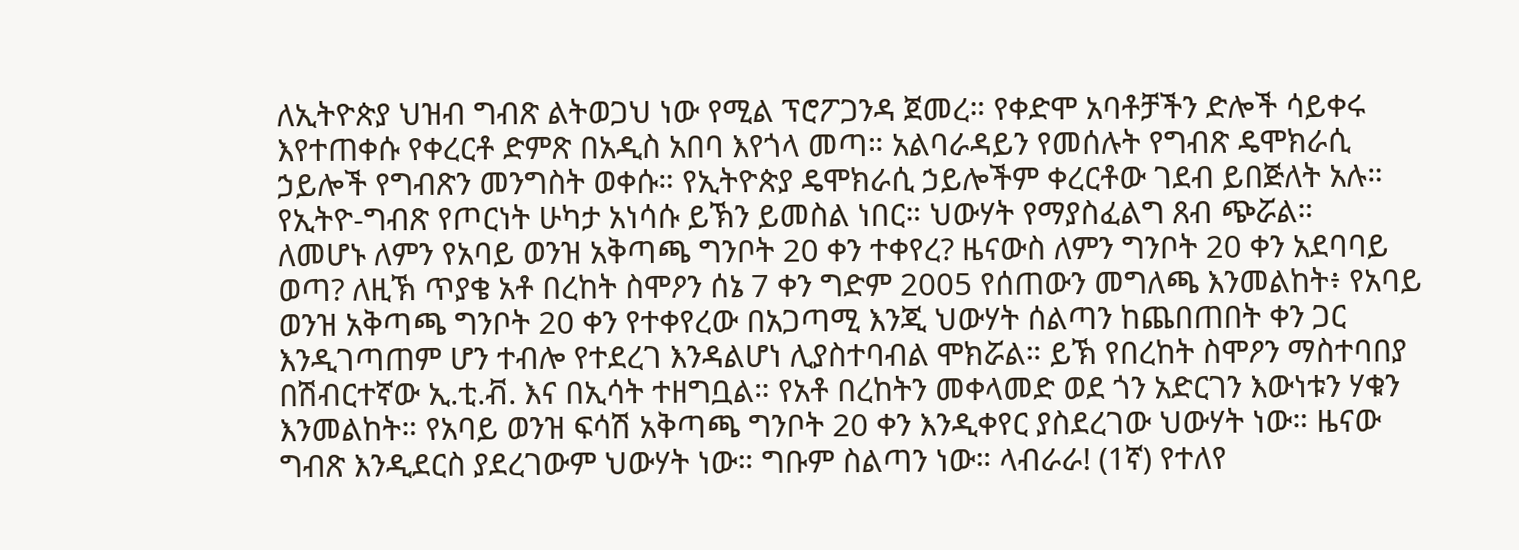ለኢትዮጵያ ህዝብ ግብጽ ልትወጋህ ነው የሚል ፕሮፖጋንዳ ጀመረ። የቀድሞ አባቶቻችን ድሎች ሳይቀሩ እየተጠቀሱ የቀረርቶ ድምጽ በአዲስ አበባ እየጎላ መጣ። አልባራዳይን የመሰሉት የግብጽ ዴሞክራሲ ኃይሎች የግብጽን መንግስት ወቀሱ። የኢትዮጵያ ዴሞክራሲ ኃይሎችም ቀረርቶው ገደብ ይበጅለት አሉ። የኢትዮ-ግብጽ የጦርነት ሁካታ አነሳሱ ይኽን ይመስል ነበር። ህውሃት የማያስፈልግ ጸብ ጭሯል።
ለመሆኑ ለምን የአባይ ወንዝ አቅጣጫ ግንቦት 20 ቀን ተቀየረ? ዜናውስ ለምን ግንቦት 20 ቀን አደባባይ ወጣ? ለዚኽ ጥያቄ አቶ በረከት ስሞዖን ሰኔ 7 ቀን ግድም 2005 የሰጠውን መግለጫ እንመልከት፥ የአባይ ወንዝ አቅጣጫ ግንቦት 20 ቀን የተቀየረው በአጋጣሚ እንጂ ህውሃት ሰልጣን ከጨበጠበት ቀን ጋር እንዲገጣጠም ሆን ተብሎ የተደረገ እንዳልሆነ ሊያስተባብል ሞክሯል። ይኽ የበረከት ስሞዖን ማስተባበያ በሽብርተኛው ኢ.ቲ.ቭ. እና በኢሳት ተዘግቧል። የአቶ በረከትን መቀላመድ ወደ ጎን አድርገን እውነቱን ሃቁን እንመልከት። የአባይ ወንዝ ፍሳሽ አቅጣጫ ግንቦት 20 ቀን እንዲቀየር ያስደረገው ህውሃት ነው። ዜናው ግብጽ እንዲደርስ ያደረገውም ህውሃት ነው። ግቡም ስልጣን ነው። ላብራራ! (1ኛ) የተለየ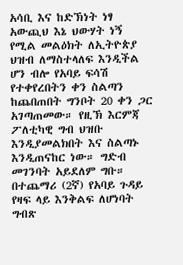አሳቢ እና ከድኽነት ነፃ አውጪህ እኔ ህውሃት ነኝ የሚል መልዕክት ለኢትዮጵያ ህዝብ ለማስተላለፍ እንዲችል ሆን ብሎ የአባይ ፍሳሽ የተቀየረበትን ቀን ስልጣን ከጨበጠበት ግንቦት 20 ቀን ጋር አገጣጠመው። የዚኽ እርምጃ ፖለቲካዊ ግብ ህዝቡ እንዲያመልክበት እና ስልጣኑ እንዲጠናከር ነው። ግድብ መገንባት አይደለም ግቡ። በተጨማሪ (2ኛ) የአባይ ጉዳይ የዛፍ ላይ እንቅልፍ ለሆነባት ግብጽ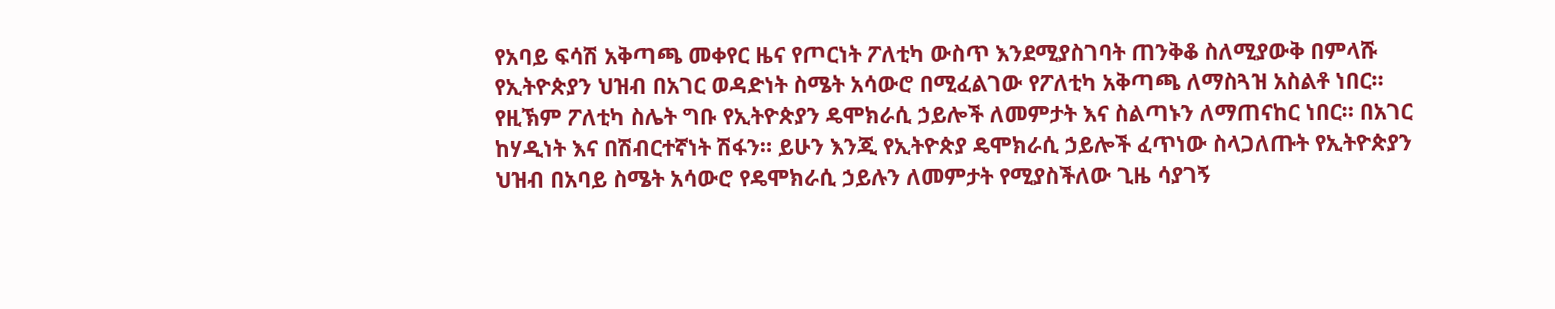የአባይ ፍሳሽ አቅጣጫ መቀየር ዜና የጦርነት ፖለቲካ ውስጥ እንደሚያስገባት ጠንቅቆ ስለሚያውቅ በምላሹ የኢትዮጵያን ህዝብ በአገር ወዳድነት ስሜት አሳውሮ በሚፈልገው የፖለቲካ አቅጣጫ ለማስጓዝ አስልቶ ነበር። የዚኽም ፖለቲካ ስሌት ግቡ የኢትዮጵያን ዴሞክራሲ ኃይሎች ለመምታት እና ስልጣኑን ለማጠናከር ነበር። በአገር ከሃዲነት እና በሽብርተኛነት ሽፋን። ይሁን እንጂ የኢትዮጵያ ዴሞክራሲ ኃይሎች ፈጥነው ስላጋለጡት የኢትዮጵያን ህዝብ በአባይ ስሜት አሳውሮ የዴሞክራሲ ኃይሉን ለመምታት የሚያስችለው ጊዜ ሳያገኝ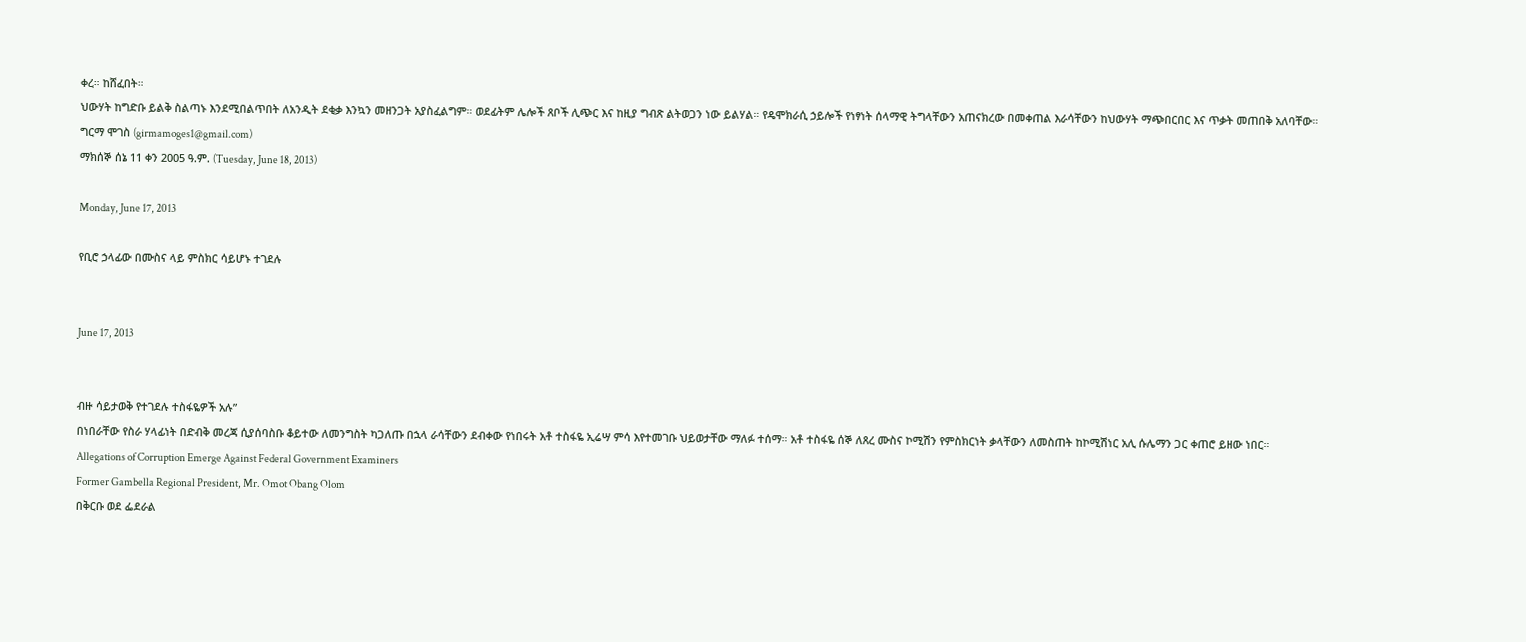ቀረ። ከሸፈበት።
ህውሃት ከግድቡ ይልቅ ስልጣኑ እንደሚበልጥበት ለአንዲት ደቂቃ እንኳን መዘንጋት አያስፈልግም። ወደፊትም ሌሎች ጸቦች ሊጭር እና ከዚያ ግብጽ ልትወጋን ነው ይልሃል። የዴሞክራሲ ኃይሎች የነፃነት ሰላማዊ ትግላቸውን አጠናክረው በመቀጠል እራሳቸውን ከህውሃት ማጭበርበር እና ጥቃት መጠበቅ አለባቸው።
ግርማ ሞገስ (girmamoges1@gmail.com)
ማክሰኞ ሰኔ 11 ቀን 2005 ዓ.ም. (Tuesday, June 18, 2013)

Monday, June 17, 2013

የቢሮ ኃላፊው በሙስና ላይ ምስክር ሳይሆኑ ተገደሉ


June 17, 2013


ብዙ ሳይታወቅ የተገደሉ ተስፋዬዎች አሉ”
በነበራቸው የስራ ሃላፊነት በድብቅ መረጃ ሲያሰባስቡ ቆይተው ለመንግስት ካጋለጡ በኋላ ራሳቸውን ደብቀው የነበሩት አቶ ተስፋዬ ኢሬሣ ምሳ እየተመገቡ ህይወታቸው ማለፉ ተሰማ። አቶ ተስፋዬ ሰኞ ለጸረ ሙስና ኮሚሽን የምስክርነት ቃላቸውን ለመስጠት ከኮሚሽነር አሊ ሱሌማን ጋር ቀጠሮ ይዘው ነበር።
Allegations of Corruption Emerge Against Federal Government Examiners
Former Gambella Regional President, Mr. Omot Obang Olom
በቅርቡ ወደ ፌደራል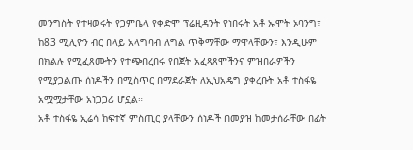መንግስት የተዛወሩት የጋምቤላ የቀድሞ ፕሬዚዳንት የነበሩት አቶ ኡሞት ኦባንግ፣ ከ83 ሚሊዮን ብር በላይ አላግባብ ለግል ጥቅማቸው ማዋላቸውን፣ እንዲሁም በክልሉ የሚፈጸሙትን የተጭበረበሩ የበጀት አፈጻጸሞችንና ምዝበራዎችን የሚያጋልጡ ሰነዶችን በሚስጥር በማደራጀት ለኢህአዴግ ያቀረቡት አቶ ተስፋዬ አሟሟታቸው አነጋጋሪ ሆኗል።
አቶ ተስፋዬ ኢሬሳ ከፍተኛ ምስጢር ያላቸውን ሰነዶች በመያዝ ከመታሰራቸው በፊት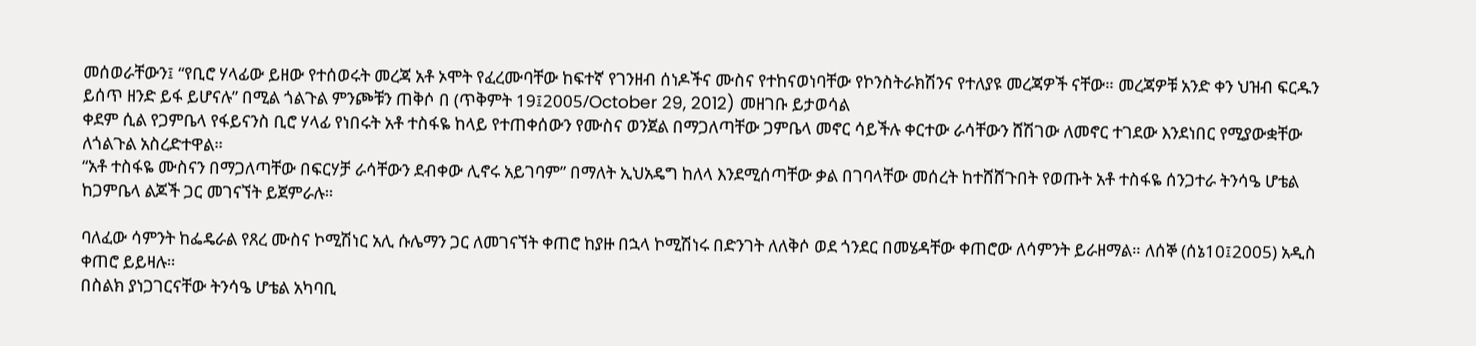መሰወራቸውን፤ “የቢሮ ሃላፊው ይዘው የተሰወሩት መረጃ አቶ ኦሞት የፈረሙባቸው ከፍተኛ የገንዘብ ሰነዶችና ሙስና የተከናወነባቸው የኮንስትራክሽንና የተለያዩ መረጃዎች ናቸው። መረጃዎቹ አንድ ቀን ህዝብ ፍርዱን ይሰጥ ዘንድ ይፋ ይሆናሉ” በሚል ጎልጉል ምንጮቹን ጠቅሶ በ (ጥቅምት 19፤2005/October 29, 2012) መዘገቡ ይታወሳል
ቀደም ሲል የጋምቤላ የፋይናንስ ቢሮ ሃላፊ የነበሩት አቶ ተስፋዬ ከላይ የተጠቀሰውን የሙስና ወንጀል በማጋለጣቸው ጋምቤላ መኖር ሳይችሉ ቀርተው ራሳቸውን ሸሽገው ለመኖር ተገደው እንደነበር የሚያውቋቸው ለጎልጉል አስረድተዋል።
“አቶ ተስፋዬ ሙስናን በማጋለጣቸው በፍርሃቻ ራሳቸውን ደብቀው ሊኖሩ አይገባም” በማለት ኢህአዴግ ከለላ እንደሚሰጣቸው ቃል በገባላቸው መሰረት ከተሸሸጉበት የወጡት አቶ ተስፋዬ ሰንጋተራ ትንሳዔ ሆቴል ከጋምቤላ ልጆች ጋር መገናኘት ይጀምራሉ።

ባለፈው ሳምንት ከፌዴራል የጸረ ሙስና ኮሚሽነር አሊ ሱሌማን ጋር ለመገናኘት ቀጠሮ ከያዙ በኋላ ኮሚሽነሩ በድንገት ለለቅሶ ወደ ጎንደር በመሄዳቸው ቀጠሮው ለሳምንት ይራዘማል። ለሰኞ (ሰኔ10፤2005) አዲስ ቀጠሮ ይይዛሉ።
በስልክ ያነጋገርናቸው ትንሳዔ ሆቴል አካባቢ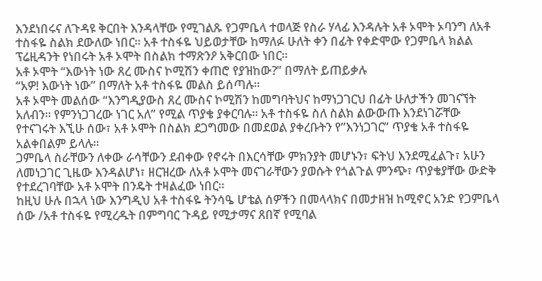እንደነበሩና ለጉዳዩ ቅርበት እንዳላቸው የሚገልጹ የጋምቤላ ተወላጅ የስራ ሃላፊ እንዳሉት አቶ ኦሞት ኦባንግ ለአቶ ተስፋዬ ስልክ ደውለው ነበር። አቶ ተስፋዬ ህይወታቸው ከማለፉ ሁለት ቀን በፊት የቀድሞው የጋምቤላ ክልል ፕሬዚዳንት የነበሩት አቶ ኦሞት በስልክ ተማጽንዖ አቅርበው ነበር።
አቶ ኦሞት “እውነት ነው ጸረ ሙስና ኮሚሽን ቀጠሮ የያዝከው?” በማለት ይጠይቃሉ
“አዎ! እውነት ነው” በማለት አቶ ተስፋዬ መልስ ይሰጣሉ።
አቶ ኦሞት መልሰው “እንግዲያውስ ጸረ ሙስና ኮሚሽን ከመግባትህና ከማነጋገርህ በፊት ሁለታችን መገናኘት አለብን። የምንነጋገረው ነገር አለ” የሚል ጥያቄ ያቀርባሉ። አቶ ተስፋዬ ስለ ስልክ ልውውጡ እንደነገሯቸው የተናገሩት እኚሁ ሰው፣ አቶ ኦሞት በስልክ ደጋግመው በመደወል ያቀረቡትን የ”እንነጋገር” ጥያቄ አቶ ተስፋዬ አልቀበልም ይላሉ።
ጋምቤላ ስራቸውን ለቀው ራሳቸውን ደብቀው የኖሩት በእርሳቸው ምክንያት መሆኑን፣ ፍትህ እንደሚፈልጉ፣ አሁን ለመነጋገር ጊዜው እንዳልሆነ፣ ዘርዝረው ለአቶ ኦሞት መናገራቸውን ያወሱት የጎልጉል ምንጭ፣ ጥያቄያቸው ውድቅ የተደረገባቸው አቶ ኦሞት በንዴት ተዛልፈው ነበር።
ከዚህ ሁሉ በኋላ ነው እንግዲህ አቶ ተስፋዬ ትንሳዔ ሆቴል ሰዎችን በመላላክና በመታዘዝ ከሚኖር አንድ የጋምቤላ ሰው /አቶ ተስፋዬ የሚረዱት በምግባር ጉዳይ የሚታማና ጸበኛ የሚባል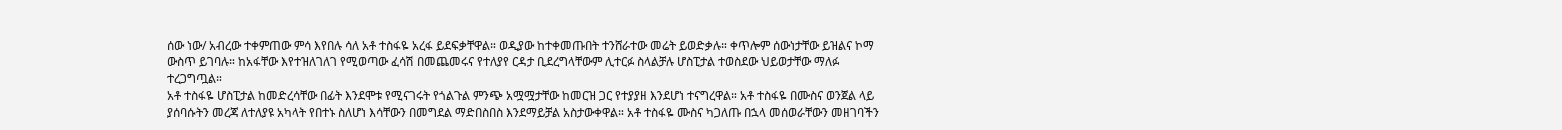ሰው ነው/ አብረው ተቀምጠው ምሳ እየበሉ ሳለ አቶ ተስፋዬ አረፋ ይደፍቃቸዋል። ወዲያው ከተቀመጡበት ተንሸራተው መሬት ይወድቃሉ። ቀጥሎም ሰውነታቸው ይዝልና ኮማ ውስጥ ይገባሉ። ከአፋቸው እየተዝለገለገ የሚወጣው ፈሳሽ በመጨመሩና የተለያየ ርዳታ ቢደረግላቸውም ሊተርፉ ስላልቻሉ ሆስፒታል ተወስደው ህይወታቸው ማለፉ ተረጋግጧል።
አቶ ተስፋዬ ሆስፒታል ከመድረሳቸው በፊት እንደሞቱ የሚናገሩት የጎልጉል ምንጭ አሟሟታቸው ከመርዝ ጋር የተያያዘ እንደሆነ ተናግረዋል። አቶ ተስፋዬ በሙስና ወንጀል ላይ ያሰባሱትን መረጃ ለተለያዩ አካላት የበተኑ ስለሆነ እሳቸውን በመግደል ማድበስበስ እንደማይቻል አስታውቀዋል። አቶ ተስፋዬ ሙስና ካጋለጡ በኋላ መሰወራቸውን መዘገባችን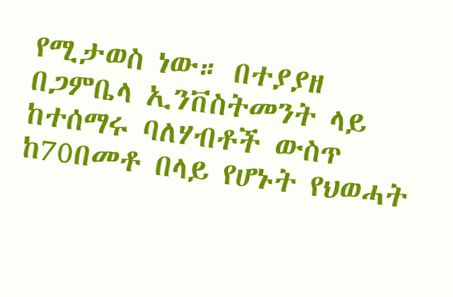የሚታወስ ነው። በተያያዘ በጋምቤላ ኢንቨስትመንት ላይ ከተሰማሩ ባለሃብቶች ውስጥ ከ70በመቶ በላይ የሆኑት የህወሓት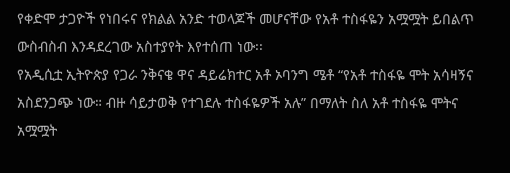የቀድሞ ታጋዮች የነበሩና የክልል አንድ ተወላጆች መሆናቸው የአቶ ተስፋዬን አሟሟት ይበልጥ ውስብስብ እንዳደረገው አስተያየት እየተሰጠ ነው፡፡
የአዲሲቷ ኢትዮጵያ የጋራ ንቅናቄ ዋና ዳይሬክተር አቶ ኦባንግ ሜቶ “የአቶ ተስፋዬ ሞት አሳዛኝና አስደንጋጭ ነው። ብዙ ሳይታወቅ የተገደሉ ተስፋዬዎች አሉ” በማለት ስለ አቶ ተስፋዬ ሞትና አሟሟት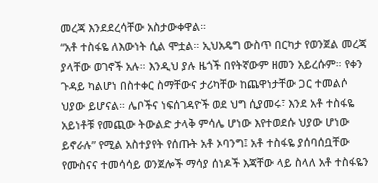መረጃ እንደደረሳቸው አስታውቀዋል።
“አቶ ተስፋዬ ለእውነት ሲል ሞቷል። ኢህአዴግ ውስጥ በርካታ የወንጀል መረጃ ያላቸው ወገኖች አሉ። እንዲህ ያሉ ዜጎች በየትኛውም ዘመን አይረሱም። የቀን ጉዳይ ካልሆነ በስተቀር ስማቸውና ታሪካቸው ከጨዋነታቸው ጋር ተመልሶ ህያው ይሆናል። ሌቦችና ነፍሰገዳዮች ወደ ህግ ሲያመሩ፣ እንደ አቶ ተስፋዬ አይነቶቹ የመጪው ትውልድ ታላቅ ምሳሌ ሆነው እየተወደሱ ህያው ሆነው ይኖራሉ” የሚል አስተያየት የሰጡት አቶ ኦባንግ፤ አቶ ተስፋዬ ያሰባሰቧቸው የሙስናና ተመሳሳይ ወንጀሎች ማሳያ ሰነዶች እጃቸው ላይ ስላለ አቶ ተስፋዬን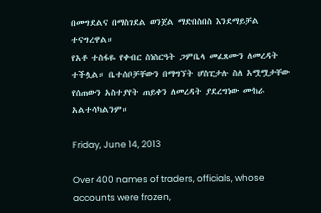በመግደልና በማስገደል ወንጀል ማድበስበስ እንደማይቻል ተናግረዋል።
የአቶ ተስፋዬ የቀብር ስነስርዓት ጋምቤላ መፈጸሙን ለመረዳት ተችሏል። ቤተሰቦቻቸውን በማግኘት ሆስፒታሉ ስለ አሟሟታቸው የሰጠውን አስተያየት ጠይቀን ለመረዳት ያደረግነው ሙከራ አልተሳካልንም።

Friday, June 14, 2013

Over 400 names of traders, officials, whose accounts were frozen,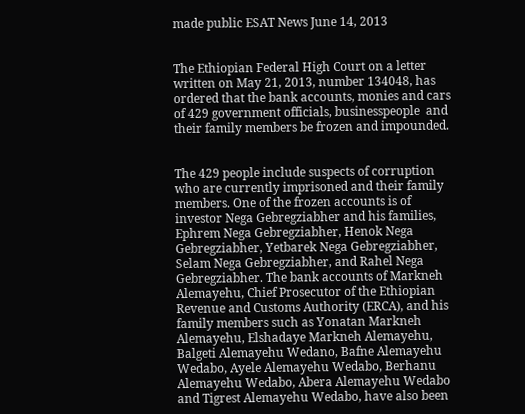made public ESAT News June 14, 2013


The Ethiopian Federal High Court on a letter written on May 21, 2013, number 134048, has ordered that the bank accounts, monies and cars of 429 government officials, businesspeople  and their family members be frozen and impounded.


The 429 people include suspects of corruption who are currently imprisoned and their family members. One of the frozen accounts is of investor Nega Gebregziabher and his families, Ephrem Nega Gebregziabher, Henok Nega Gebregziabher, Yetbarek Nega Gebregziabher, Selam Nega Gebregziabher, and Rahel Nega Gebregziabher. The bank accounts of Markneh Alemayehu, Chief Prosecutor of the Ethiopian Revenue and Customs Authority (ERCA), and his family members such as Yonatan Markneh Alemayehu, Elshadaye Markneh Alemayehu, Balgeti Alemayehu Wedano, Bafne Alemayehu Wedabo, Ayele Alemayehu Wedabo, Berhanu Alemayehu Wedabo, Abera Alemayehu Wedabo and Tigrest Alemayehu Wedabo, have also been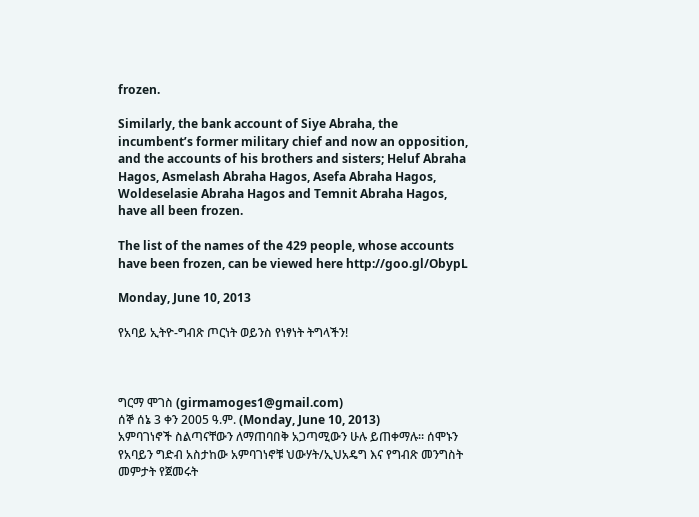frozen.

Similarly, the bank account of Siye Abraha, the incumbent’s former military chief and now an opposition, and the accounts of his brothers and sisters; Heluf Abraha Hagos, Asmelash Abraha Hagos, Asefa Abraha Hagos, Woldeselasie Abraha Hagos and Temnit Abraha Hagos, have all been frozen.

The list of the names of the 429 people, whose accounts have been frozen, can be viewed here http://goo.gl/ObypL

Monday, June 10, 2013

የአባይ ኢትዮ-ግብጽ ጦርነት ወይንስ የነፃነት ትግላችን!



ግርማ ሞገስ (girmamoges1@gmail.com)
ሰኞ ሰኔ 3 ቀን 2005 ዓ.ም. (Monday, June 10, 2013)
አምባገነኖች ስልጣናቸውን ለማጠባበቅ አጋጣሚውን ሁሉ ይጠቀማሉ። ሰሞኑን የአባይን ግድብ አስታከው አምባገነኖቹ ህውሃት/ኢህአዴግ እና የግብጽ መንግስት መምታት የጀመሩት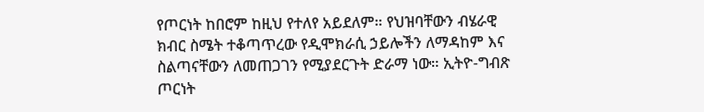የጦርነት ከበሮም ከዚህ የተለየ አይደለም። የህዝባቸውን ብሄራዊ ክብር ስሜት ተቆጣጥረው የዲሞክራሲ ኃይሎችን ለማዳከም እና ስልጣናቸውን ለመጠጋገን የሚያደርጉት ድራማ ነው። ኢትዮ-ግብጽ ጦርነት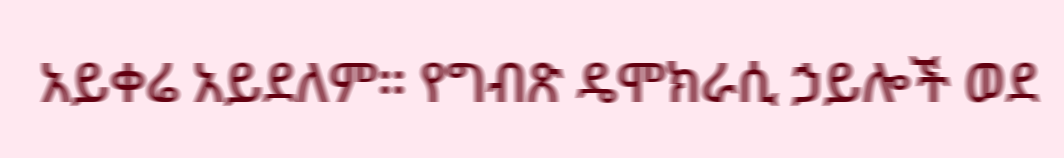አይቀሬ አይደለም። የግብጽ ዴሞክራሲ ኃይሎች ወደ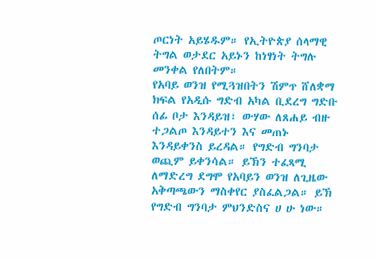ጦርነት አይሄዱም። የኢትዮጵያ ሰላማዊ ትግል ወታደር አይኑን ከነፃነት ትግሉ መንቀል የለበትም።
የአባይ ወንዝ የሚጓዝበትን ሽምጥ ሸለቋማ ክፍል የአዲሱ ግድብ አካል ቢደረግ ግድቡ ሰፊ ቦታ እንዳይዝ፣ ውሃው ለጸሐይ ብዙ ተጋልጦ እንዳይተን እና መጠኑ እንዳይቀንስ ይረዳል። የግድብ ግንባታ ወጪም ይቀንሳል። ይኽን ተፈጻሚ ለማድረግ ደግሞ የአባይን ወንዝ ለጊዜው አቅጣጫውን ማስቀየር ያስፈልጋል። ይኽ የግድብ ግንባታ ምህንድስና ሀ ሁ ነው።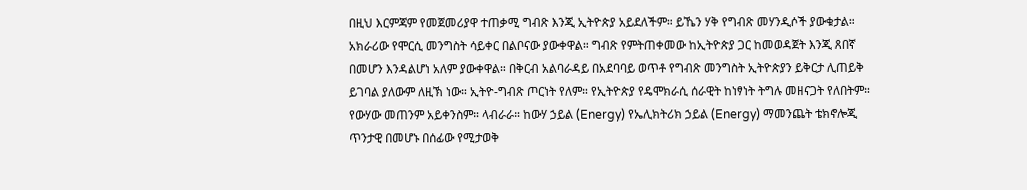በዚህ እርምጃም የመጀመሪያዋ ተጠቃሚ ግብጽ እንጂ ኢትዮጵያ አይደለችም። ይኼን ሃቅ የግብጽ መሃንዲሶች ያውቁታል። አክራሪው የሞርሲ መንግስት ሳይቀር በልቦናው ያውቀዋል። ግብጽ የምትጠቀመው ከኢትዮጵያ ጋር ከመወዳጀት እንጂ ጸበኛ በመሆን እንዳልሆነ አለም ያውቀዋል። በቅርብ አልባራዳይ በአደባባይ ወጥቶ የግብጽ መንግስት ኢትዮጵያን ይቅርታ ሊጠይቅ ይገባል ያለውም ለዚኽ ነው። ኢትዮ-ግብጽ ጦርነት የለም። የኢትዮጵያ የዴሞክራሲ ሰራዊት ከነፃነት ትግሉ መዘናጋት የለበትም።
የውሃው መጠንም አይቀንስም። ላብራራ። ከውሃ ኃይል (Energy) የኤሊክትሪክ ኃይል (Energy) ማመንጨት ቴክኖሎጂ ጥንታዊ በመሆኑ በሰፊው የሚታወቅ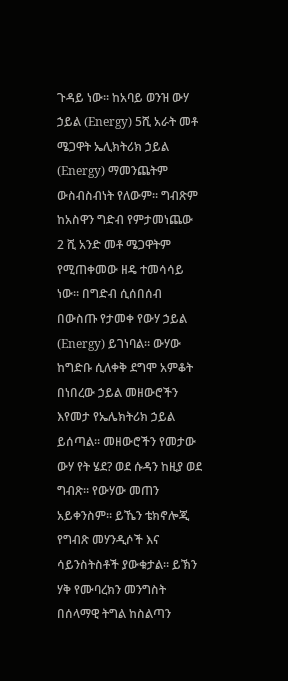ጉዳይ ነው። ከአባይ ወንዝ ውሃ ኃይል (Energy) 5ሺ አራት መቶ ሜጋዋት ኤሊክትሪክ ኃይል (Energy) ማመንጨትም ውስብስብነት የለውም። ግብጽም ከአስዋን ግድብ የምታመነጨው 2 ሺ አንድ መቶ ሜጋዋትም የሚጠቀመው ዘዴ ተመሳሳይ ነው። በግድብ ሲሰበሰብ በውስጡ የታመቀ የውሃ ኃይል (Energy) ይገነባል። ውሃው ከግድቡ ሲለቀቅ ደግሞ አምቆት በነበረው ኃይል መዘውሮችን እየመታ የኤሌክትሪክ ኃይል ይሰጣል። መዘውሮችን የመታው ውሃ የት ሄደ? ወደ ሱዳን ከዚያ ወደ ግብጽ። የውሃው መጠን አይቀንስም። ይኼን ቴክኖሎጂ የግብጽ መሃንዲሶች እና ሳይንስትስቶች ያውቁታል። ይኽን ሃቅ የሙባረክን መንግስት በሰላማዊ ትግል ከስልጣን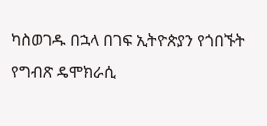ካስወገዱ በኋላ በገፍ ኢትዮጵያን የጎበኙት የግብጽ ዴሞክራሲ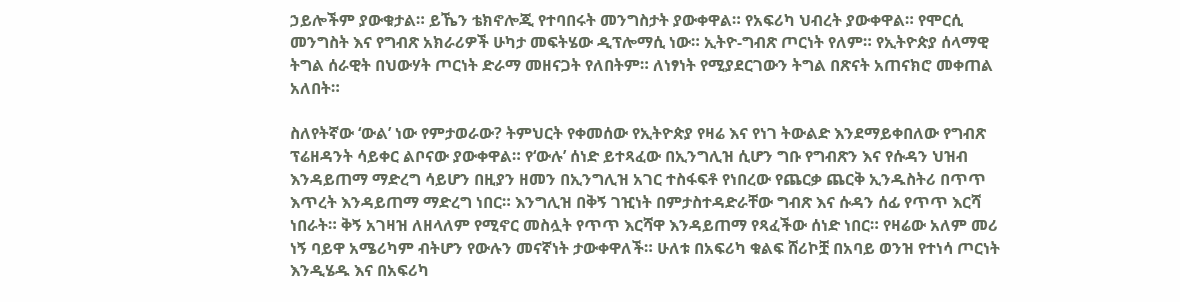ኃይሎችም ያውቁታል። ይኼን ቴክኖሎጂ የተባበሩት መንግስታት ያውቀዋል። የአፍሪካ ህብረት ያውቀዋል። የሞርሲ መንግስት እና የግብጽ አክራሪዎች ሁካታ መፍትሄው ዲፕሎማሲ ነው። ኢትዮ-ግብጽ ጦርነት የለም። የኢትዮጵያ ሰላማዊ ትግል ሰራዊት በህውሃት ጦርነት ድራማ መዘናጋት የለበትም። ለነፃነት የሚያደርገውን ትግል በጽናት አጠናክሮ መቀጠል አለበት።

ስለየትኛው ‘ውል’ ነው የምታወራው? ትምህርት የቀመሰው የኢትዮጵያ የዛሬ እና የነገ ትውልድ እንደማይቀበለው የግብጽ ፕሬዘዳንት ሳይቀር ልቦናው ያውቀዋል። የ‘ውሉ’ ሰነድ ይተጻፈው በኢንግሊዝ ሲሆን ግቡ የግብጽን እና የሱዳን ህዝብ እንዳይጠማ ማድረግ ሳይሆን በዚያን ዘመን በኢንግሊዝ አገር ተስፋፍቶ የነበረው የጨርቃ ጨርቅ ኢንዱስትሪ በጥጥ እጥረት እንዳይጠማ ማድረግ ነበር። እንግሊዝ በቅኝ ገዢነት በምታስተዳድራቸው ግብጽ እና ሱዳን ሰፊ የጥጥ እርሻ ነበራት። ቅኝ አገዛዝ ለዘላለም የሚኖር መስሏት የጥጥ እርሻዋ እንዳይጠማ የጻፈችው ሰነድ ነበር። የዛሬው አለም መሪ ነኝ ባይዋ አሜሪካም ብትሆን የውሉን መናኛነት ታውቀዋለች። ሁለቱ በአፍሪካ ቁልፍ ሸሪኮቿ በአባይ ወንዝ የተነሳ ጦርነት እንዲሄዱ እና በአፍሪካ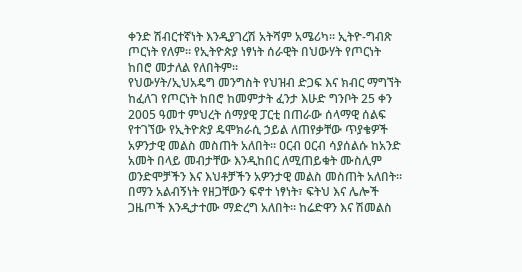ቀንድ ሽብርተኛነት እንዲያገረሽ አትሻም አሜሪካ። ኢትዮ-ግብጽ ጦርነት የለም። የኢትዮጵያ ነፃነት ሰራዊት በህውሃት የጦርነት ከበሮ መታለል የለበትም።
የህውሃት/ኢህአዴግ መንግስት የህዝብ ድጋፍ እና ክብር ማግኘት ከፈለገ የጦርነት ከበሮ ከመምታት ፈንታ እሁድ ግንቦት 25 ቀን 2005 ዓመተ ምህረት ሰማያዊ ፓርቲ በጠራው ሰላማዊ ሰልፍ የተገኘው የኢትዮጵያ ዴሞክራሲ ኃይል ለጠየቃቸው ጥያቄዎች አዎንታዊ መልስ መስጠት አለበት። ዐርብ ዐርብ ሳያሰልሱ ከአንድ አመት በላይ መብታቸው እንዲከበር ለሚጠይቁት ሙስሊም ወንድሞቻችን እና እህቶቻችን አዎንታዊ መልስ መስጠት አለበት። በማን አልብኝነት የዘጋቸውን ፍኖተ ነፃነት፣ ፍትህ እና ሌሎች ጋዜጦች እንዲታተሙ ማድረግ አለበት። ከሬድዋን እና ሽመልስ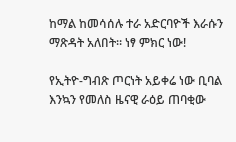ከማል ከመሳሰሉ ተራ አድርባዮች እራሱን ማጽዳት አለበት። ነፃ ምክር ነው!

የኢትዮ-ግብጽ ጦርነት አይቀሬ ነው ቢባል እንኳን የመለስ ዜናዊ ራዕይ ጠባቂው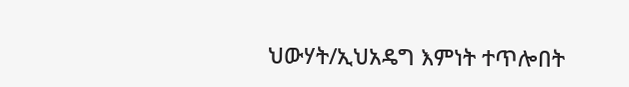ህውሃት/ኢህአዴግ እምነት ተጥሎበት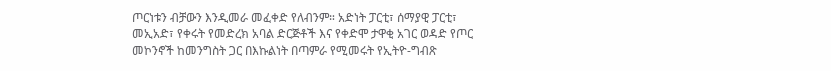ጦርነቱን ብቻውን እንዲመራ መፈቀድ የለብንም። አድነት ፓርቲ፣ ሰማያዊ ፓርቲ፣ መኢአድ፣ የቀሩት የመድረክ አባል ድርጅቶች እና የቀድሞ ታዋቂ አገር ወዳድ የጦር መኮንኖች ከመንግስት ጋር በእኩልነት በጣምራ የሚመሩት የኢትዮ-ግብጽ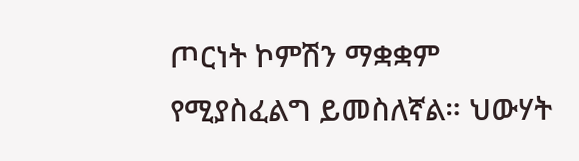ጦርነት ኮምሽን ማቋቋም የሚያስፈልግ ይመስለኛል። ህውሃት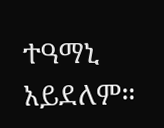ተዓማኒ አይደለም።